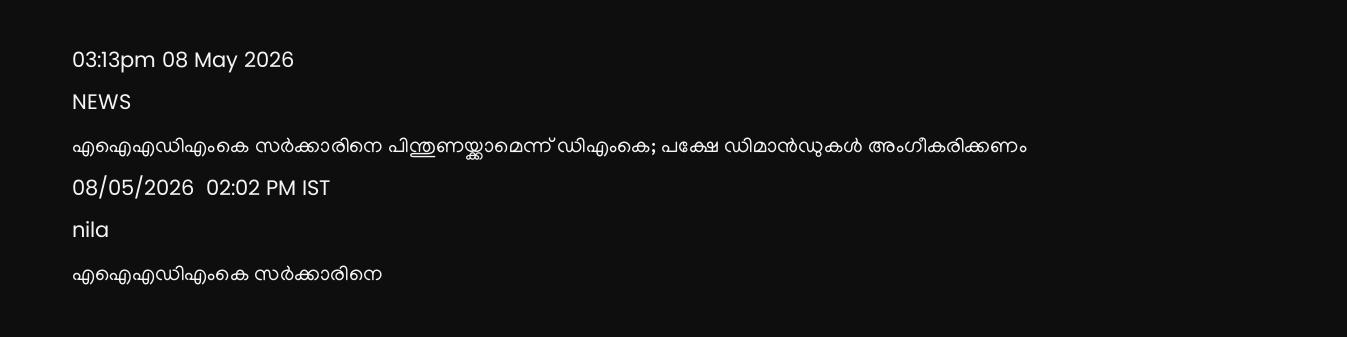03:13pm 08 May 2026
NEWS
എഐഎഡിഎംകെ സർക്കാരിനെ പിന്തുണയ്ക്കാമെന്ന് ഡിഎംകെ; പക്ഷേ ഡിമാൻഡുകൾ അംഗീകരിക്കണം
08/05/2026  02:02 PM IST
nila
എഐഎഡിഎംകെ സർക്കാരിനെ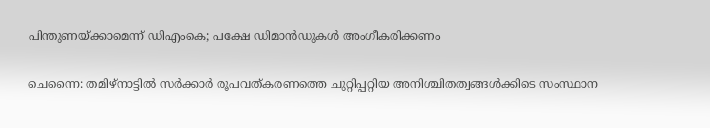പിന്തുണയ്ക്കാമെന്ന് ഡിഎംകെ; പക്ഷേ ഡിമാൻഡുകൾ അംഗീകരിക്കണം

ചെന്നൈ: തമിഴ്‌നാട്ടിൽ സർക്കാർ രൂപവത്കരണത്തെ ചുറ്റിപ്പറ്റിയ അനിശ്ചിതത്വങ്ങൾക്കിടെ സംസ്ഥാന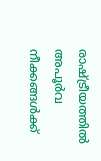രാഷ്ട്രീയത്തിൽ അപൂർവ നീക്കങ്ങൾക്ക്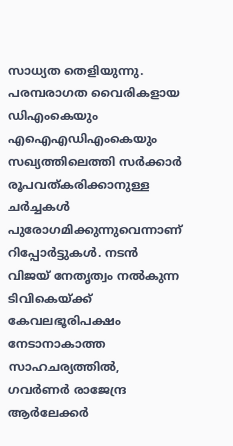സാധ്യത തെളിയുന്നു. പരമ്പരാഗത വൈരികളായ ഡിഎംകെയും എഐഎഡിഎംകെയും സഖ്യത്തിലെത്തി സർക്കാർ രൂപവത്കരിക്കാനുള്ള ചർച്ചകൾ പുരോഗമിക്കുന്നുവെന്നാണ് റിപ്പോർട്ടുകൾ. നടൻ വിജയ് നേതൃത്വം നൽകുന്ന ടിവികെയ്ക്ക് കേവലഭൂരിപക്ഷം നേടാനാകാത്ത സാഹചര്യത്തിൽ, ഗവർണർ രാജേന്ദ്ര ആർലേക്കർ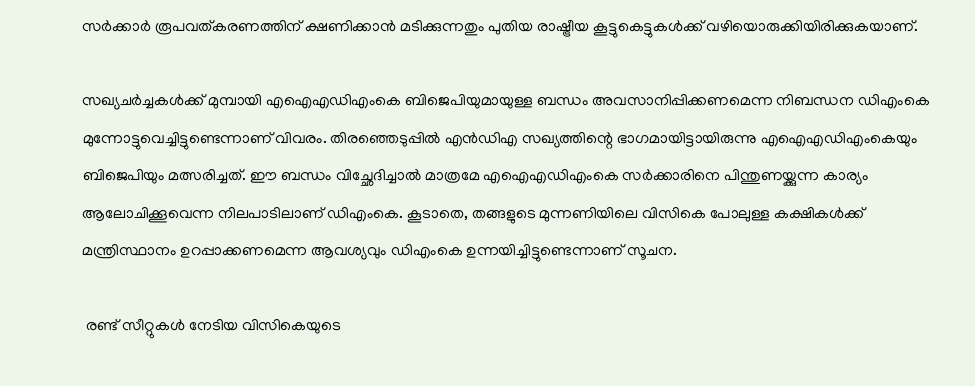സർക്കാർ രൂപവത്കരണത്തിന് ക്ഷണിക്കാൻ മടിക്കുന്നതും പുതിയ രാഷ്ട്രീയ കൂട്ടുകെട്ടുകൾക്ക് വഴിയൊരുക്കിയിരിക്കുകയാണ്.

സഖ്യചർച്ചകൾക്ക് മുമ്പായി എഐഎഡിഎംകെ ബിജെപിയുമായുള്ള ബന്ധം അവസാനിപ്പിക്കണമെന്ന നിബന്ധന ഡിഎംകെ മുന്നോട്ടുവെച്ചിട്ടുണ്ടെന്നാണ് വിവരം. തിരഞ്ഞെടുപ്പിൽ എൻഡിഎ സഖ്യത്തിന്റെ ഭാഗമായിട്ടായിരുന്നു എഐഎഡിഎംകെയും ബിജെപിയും മത്സരിച്ചത്. ഈ ബന്ധം വിച്ഛേദിച്ചാൽ മാത്രമേ എഐഎഡിഎംകെ സർക്കാരിനെ പിന്തുണയ്ക്കുന്ന കാര്യം ആലോചിക്കൂവെന്ന നിലപാടിലാണ് ഡിഎംകെ. കൂടാതെ, തങ്ങളുടെ മുന്നണിയിലെ വിസികെ പോലുള്ള കക്ഷികൾക്ക് മന്ത്രിസ്ഥാനം ഉറപ്പാക്കണമെന്ന ആവശ്യവും ഡിഎംകെ ഉന്നയിച്ചിട്ടുണ്ടെന്നാണ് സൂചന.

 രണ്ട് സീറ്റുകൾ നേടിയ വിസികെയുടെ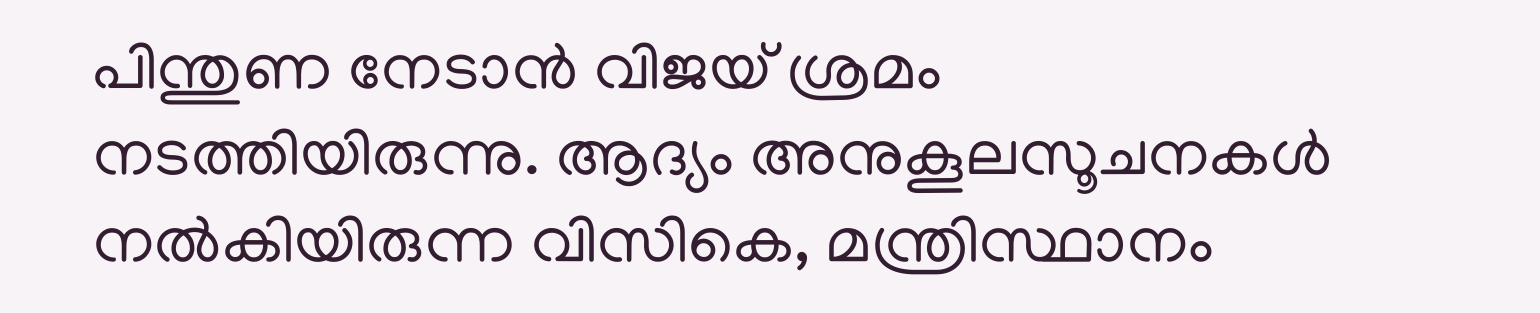പിന്തുണ നേടാൻ വിജയ് ശ്രമം നടത്തിയിരുന്നു. ആദ്യം അനുകൂലസൂചനകൾ നൽകിയിരുന്ന വിസികെ, മന്ത്രിസ്ഥാനം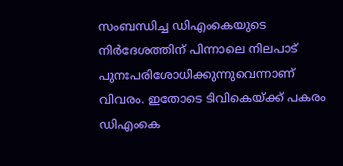സംബന്ധിച്ച ഡിഎംകെയുടെ നിർദേശത്തിന് പിന്നാലെ നിലപാട് പുനഃപരിശോധിക്കുന്നുവെന്നാണ് വിവരം. ഇതോടെ ടിവികെയ്ക്ക് പകരം ഡിഎംകെ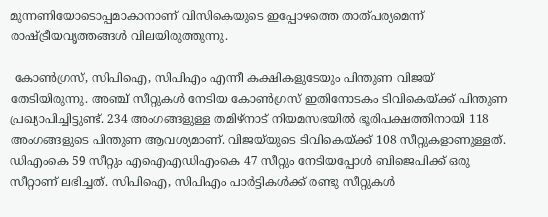മുന്നണിയോടൊപ്പമാകാനാണ് വിസികെയുടെ ഇപ്പോഴത്തെ താത്പര്യമെന്ന് രാഷ്ട്രീയവൃത്തങ്ങൾ വിലയിരുത്തുന്നു.

 കോൺഗ്രസ്, സിപിഐ, സിപിഎം എന്നീ കക്ഷികളുടേയും പിന്തുണ വിജയ് തേടിയിരുന്നു. അഞ്ച് സീറ്റുകൾ നേടിയ കോൺഗ്രസ് ഇതിനോടകം ടിവികെയ്ക്ക് പിന്തുണ പ്രഖ്യാപിച്ചിട്ടുണ്ട്. 234 അംഗങ്ങളുള്ള തമിഴ്‌നാട് നിയമസഭയിൽ ഭൂരിപക്ഷത്തിനായി 118 അംഗങ്ങളുടെ പിന്തുണ ആവശ്യമാണ്. വിജയ്‌യുടെ ടിവികെയ്ക്ക് 108 സീറ്റുകളാണുള്ളത്. ഡിഎംകെ 59 സീറ്റും എഐഎഡിഎംകെ 47 സീറ്റും നേടിയപ്പോൾ ബിജെപിക്ക് ഒരു സീറ്റാണ് ലഭിച്ചത്. സിപിഐ, സിപിഎം പാർട്ടികൾക്ക് രണ്ടു സീറ്റുകൾ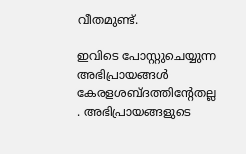വീതമുണ്ട്.

ഇവിടെ പോസ്റ്റുചെയ്യുന്ന അഭിപ്രായങ്ങള്‍ കേരളശബ്‌ദത്തിന്റേതല്ല . അഭിപ്രായങ്ങളുടെ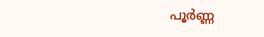പൂര്‍ണ്ണ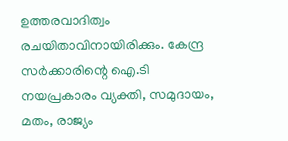ഉത്തരവാദിത്വം രചയിതാവിനായിരിക്കും. കേന്ദ്ര സർക്കാരിന്റെ ഐ.ടി നയപ്രകാരം വ്യക്തി, സമുദായം, മതം, രാജ്യം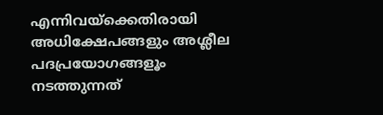എന്നിവയ്ക്കെതിരായി അധിക്ഷേപങ്ങളും അശ്ലീല പദപ്രയോഗങ്ങളൂം നടത്തുന്നത്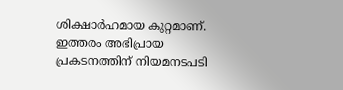ശിക്ഷാര്‍ഹമായ കുറ്റമാണ്. ഇത്തരം അഭിപ്രായ പ്രകടനത്തിന് നിയമനടപടി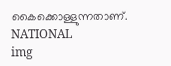കൈക്കൊള്ളുന്നതാണ്.
NATIONAL
img